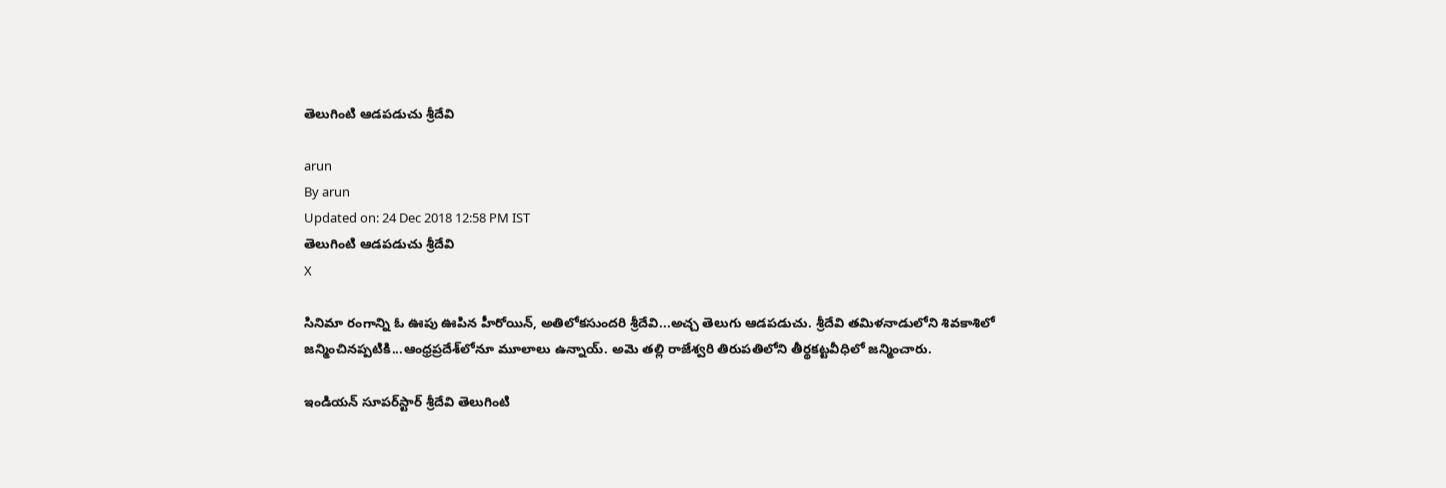తెలుగింటి ఆడపడుచు శ్రీదేవి

arun
By arun
Updated on: 24 Dec 2018 12:58 PM IST
తెలుగింటి ఆడపడుచు శ్రీదేవి
X

సినిమా రంగాన్ని ఓ ఊపు ఊపిన హీరోయిన్, అతిలోకసుందరి శ్రీదేవి...అచ్చ తెలుగు ఆడపడుచు. శ్రీదేవి తమిళనాడులోని శివకాశిలో జన్మించినప్పటికి...ఆంధ్రప్రదేశ్‌లోనూ మూలాలు ఉన్నాయ్. అమె తల్లి రాజేశ్వరి తిరుపతిలోని తీర్థకట్టవీధిలో జన్మించారు.

ఇండియన్ సూపర్‌స్టార్‌ శ్రీదేవి తెలుగింటి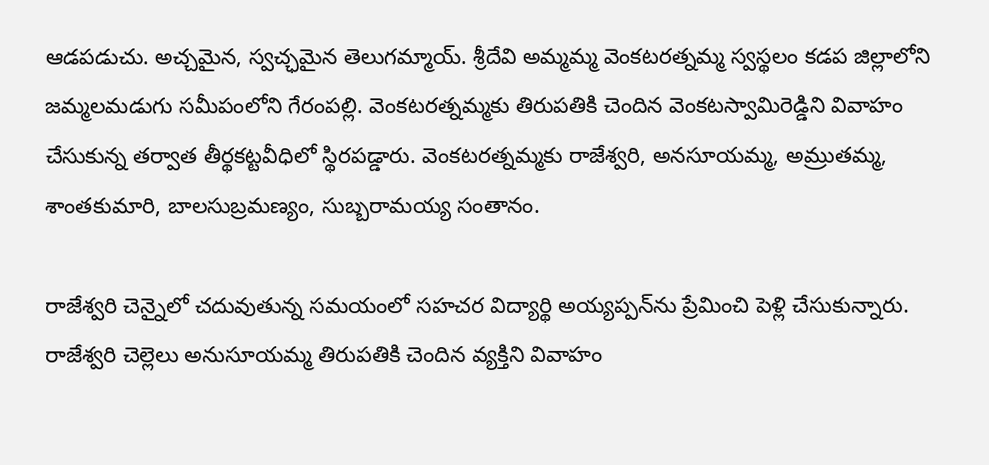ఆడపడుచు. అచ్చమైన, స్వచ్ఛమైన తెలుగమ్మాయ్. శ్రీదేవి అమ్మమ్మ వెంకటరత్నమ్మ స్వస్థలం కడప జిల్లాలోని జమ్మలమడుగు సమీపంలోని గేరంపల్లి. వెంకటరత్నమ్మకు తిరుపతికి చెందిన వెంకటస్వామిరెడ్డిని వివాహం చేసుకున్న తర్వాత తీర్థకట్టవీధిలో స్థిరపడ్డారు. వెంకటరత్నమ్మకు రాజేశ్వరి, అనసూయమ్మ, అమ్రుతమ్మ, శాంతకుమారి, బాలసుబ్రమణ్యం, సుబ్బరామయ్య సంతానం.

రాజేశ్వరి చెన్నైలో చదువుతున్న సమయంలో సహచర విద్యార్థి అయ్యప్పన్‌ను ప్రేమించి పెళ్లి చేసుకున్నారు. రాజేశ్వరి చెల్లెలు అనుసూయమ్మ తిరుపతికి చెందిన వ్యక్తిని వివాహం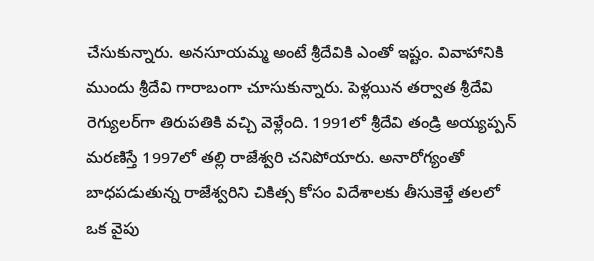చేసుకున్నారు. అనసూయమ్మ అంటే శ్రీదేవికి ఎంతో ఇష్టం. వివాహానికి ముందు శ్రీదేవి గారాబంగా చూసుకున్నారు. పెళ్లయిన తర్వాత శ్రీదేవి రెగ్యులర్‌గా తిరుపతికి వచ్చి వెళ్లేంది. 1991లో శ్రీదేవి తండ్రి అయ్యప్పన్‌ మరణిస్తే 1997లో తల్లి రాజేశ్వరి చనిపోయారు. అనారోగ్యంతో బాధపడుతున్న రాజేశ్వరిని చికిత్స కోసం విదేశాలకు తీసుకెళ్తే తలలో ఒక వైపు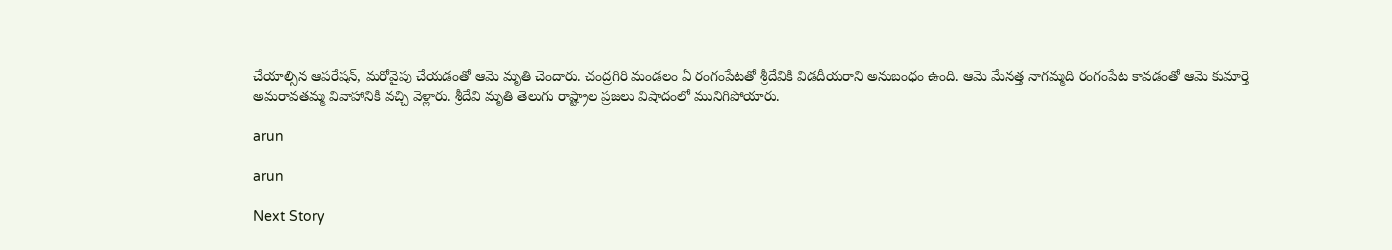చేయాల్సిన ఆపరేషన్‌, మరోవైపు చేయడంతో ఆమె మృతి చెందారు. చంద్రగిరి మండలం ఏ రంగంపేటతో శ్రీదేవికి విడదీయరాని అనుబంధం ఉంది. ఆమె మేనత్త నాగమ్మది రంగంపేట కావడంతో ఆమె కుమార్తె అమరావతమ్మ వివాహానికి వచ్చి వెళ్లారు. శ్రీదేవి మృతి తెలుగు రాష్ట్రాల ప్రజలు విషాదంలో మునిగిపోయారు.

arun

arun

Next Story